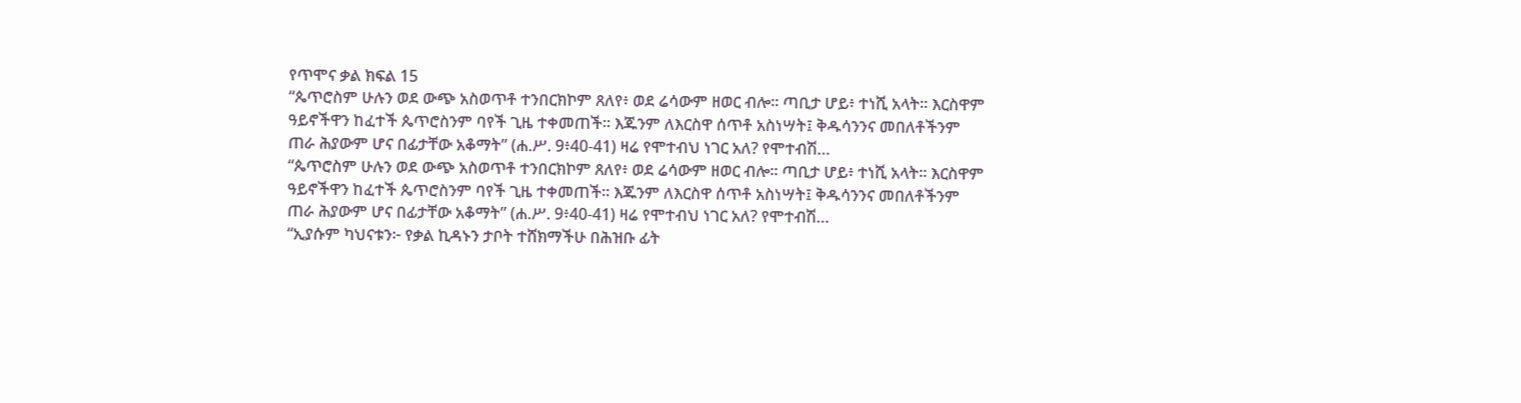የጥሞና ቃል ክፍል 15
“ጴጥሮስም ሁሉን ወደ ውጭ አስወጥቶ ተንበርክኮም ጸለየ፥ ወደ ሬሳውም ዘወር ብሎ። ጣቢታ ሆይ፥ ተነሺ አላት። እርስዋም ዓይኖችዋን ከፈተች ጴጥሮስንም ባየች ጊዜ ተቀመጠች። እጁንም ለእርስዋ ሰጥቶ አስነሣት፤ ቅዱሳንንና መበለቶችንም ጠራ ሕያውም ሆና በፊታቸው አቆማት” (ሐ.ሥ. 9፥40-41) ዛሬ የሞተብህ ነገር አለ? የሞተብሽ…
“ጴጥሮስም ሁሉን ወደ ውጭ አስወጥቶ ተንበርክኮም ጸለየ፥ ወደ ሬሳውም ዘወር ብሎ። ጣቢታ ሆይ፥ ተነሺ አላት። እርስዋም ዓይኖችዋን ከፈተች ጴጥሮስንም ባየች ጊዜ ተቀመጠች። እጁንም ለእርስዋ ሰጥቶ አስነሣት፤ ቅዱሳንንና መበለቶችንም ጠራ ሕያውም ሆና በፊታቸው አቆማት” (ሐ.ሥ. 9፥40-41) ዛሬ የሞተብህ ነገር አለ? የሞተብሽ…
“ኢያሱም ካህናቱን፦ የቃል ኪዳኑን ታቦት ተሸክማችሁ በሕዝቡ ፊት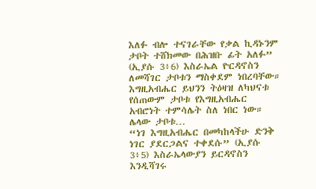እለፉ ብሎ ተናገራቸው የቃል ኪዳኑንም ታቦት ተሸክመው በሕዝቡ ፊት አለፉ” (ኢያሱ 3፥6) እስራኤል ዮርዳኖስን ለመሻገር ታቦቱን ማስቀደም ነበረባቸው። እግዚአብሔር ይህንን ትዕዛዝ ለካህናቱ የሰጠውም ታቦቱ የእግዚአብሔር አብሮነት ተምሳሌት ስለ ነበር ነው። ሌላው ታቦቱ…
“ነገ እግዚአብሔር በመካከላችሁ ድንቅ ነገር ያደርጋልና ተቀደሱ” (ኢያሱ 3፥5) እስራኤላውያን ይርዳኖስን እንዲሻገሩ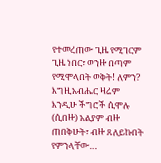የተመረጠው ጊዜ የሚገርም ጊዜ ነበር፣ ወንዙ በጣም የሚሞላበት ወቅት! ለምን? እግዚአብሔር ዛሬም እንዲሁ ችግሮች ሲሞሉ (ሲበዙ) አልያም ብዙ ጠበቅሁት፣ ብዙ ጸለይኩበት የምንላቸው…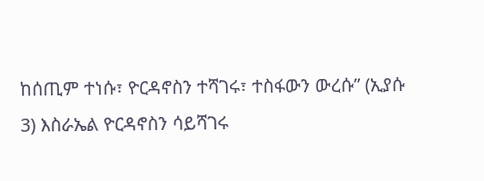ከሰጢም ተነሱ፣ ዮርዳኖስን ተሻገሩ፣ ተስፋውን ውረሱ” (ኢያሱ 3) እስራኤል ዮርዳኖስን ሳይሻገሩ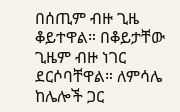በሰጢም ብዙ ጊዜ ቆይተዋል። በቆይታቸው ጊዜም ብዙ ነገር ደርሶባቸዋል። ለምሳሌ ከሌሎች ጋር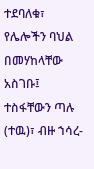ተደባለቁ፣ የሌሎችን ባህል በመሃከላቸው አስገቡ፤ ተስፋቸውን ጣሉ (ተዉ)፣ ብዙ ኀሳረ-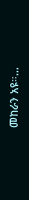መከራን አዩ።…